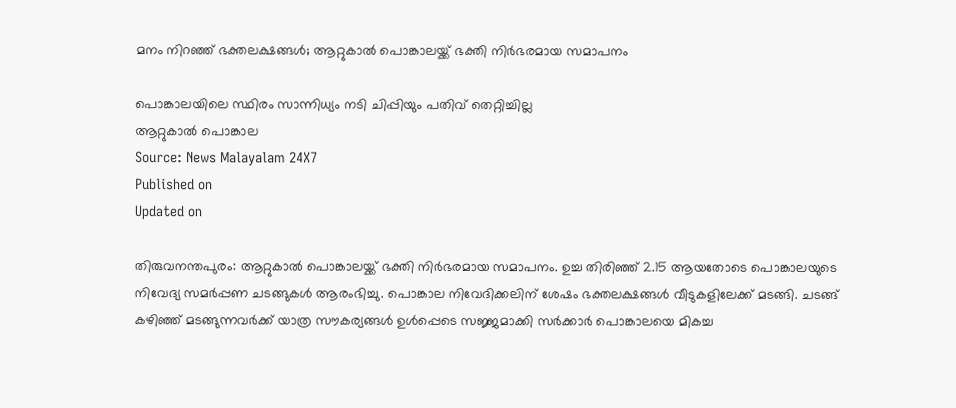മനം നിറഞ്ഞ് ഭക്തലക്ഷങ്ങൾ; ആറ്റുകാൽ പൊങ്കാലയ്ക്ക് ഭക്തി നിർഭരമായ സമാപനം

പൊങ്കാലയിലെ സ്ഥിരം സാന്നിധ്യം നടി ചിപ്പിയും പതിവ് തെറ്റിച്ചില്ല
ആറ്റുകാൽ പൊങ്കാല
Source: News Malayalam 24X7
Published on
Updated on

തിരുവനന്തപുരം: ആറ്റുകാൽ പൊങ്കാലയ്ക്ക് ഭക്തി നിർഭരമായ സമാപനം. ഉച്ച തിരിഞ്ഞ് 2.15 ആയതോടെ പൊങ്കാലയുടെ നിവേദ്യ സമർപ്പണ ചടങ്ങുകൾ ആരംഭിച്ചു. പൊങ്കാല നിവേദിക്കലിന് ശേഷം ഭക്തലക്ഷങ്ങൾ വീടുകളിലേക്ക് മടങ്ങി. ചടങ്ങ് കഴിഞ്ഞ് മടങ്ങുന്നവർക്ക് യാത്ര സൗകര്യങ്ങൾ ഉൾപ്പെടെ സജ്ജമാക്കി സർക്കാർ പൊങ്കാലയെ മികച്ച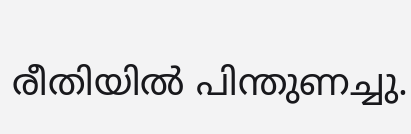രീതിയിൽ പിന്തുണച്ചു.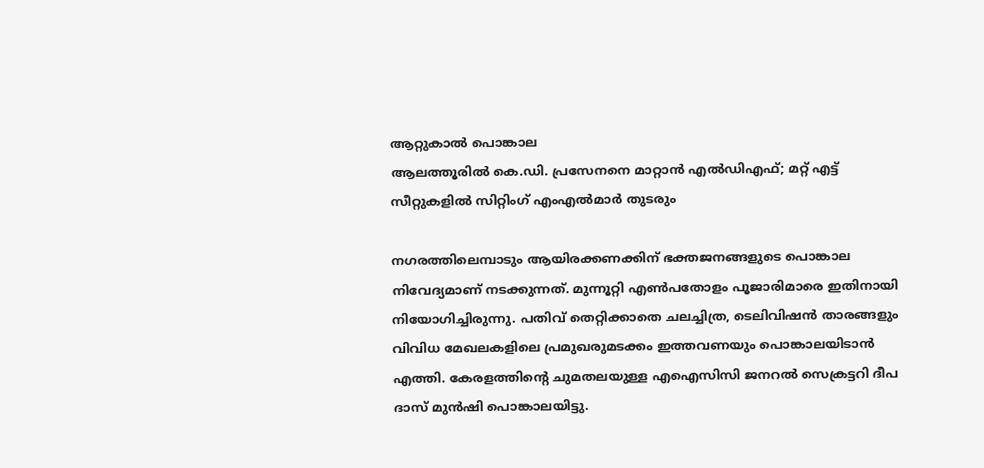ആറ്റുകാൽ പൊങ്കാല
ആലത്തൂരിൽ കെ.ഡി. പ്രസേനനെ മാറ്റാൻ എൽഡിഎഫ്; മറ്റ് എട്ട് സീറ്റുകളിൽ സിറ്റിംഗ് എംഎൽമാർ തുടരും

നഗരത്തിലെമ്പാടും ആയിരക്കണക്കിന് ഭക്തജനങ്ങളുടെ പൊങ്കാല നിവേദ്യമാണ് നടക്കുന്നത്. മുന്നൂറ്റി എൺപതോളം പൂജാരിമാരെ ഇതിനായി നിയോഗിച്ചിരുന്നു. പതിവ് തെറ്റിക്കാതെ ചലച്ചിത്ര, ടെലിവിഷൻ താരങ്ങളും വിവിധ മേഖലകളിലെ പ്രമുഖരുമടക്കം ഇത്തവണയും പൊങ്കാലയിടാൻ എത്തി. കേരളത്തിന്റെ ചുമതലയുള്ള എഐസിസി ജനറൽ സെക്രട്ടറി ദീപ ദാസ് മുൻഷി പൊങ്കാലയിട്ടു.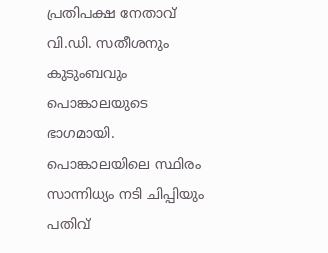പ്രതിപക്ഷ നേതാവ് വി.ഡി. സതീശനും കുടുംബവും പൊങ്കാലയുടെ ഭാഗമായി. പൊങ്കാലയിലെ സ്ഥിരം സാന്നിധ്യം നടി ചിപ്പിയും പതിവ്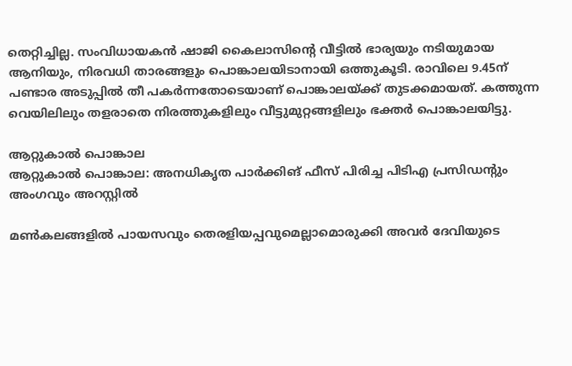തെറ്റിച്ചില്ല. സംവിധായകൻ ഷാജി കൈലാസിന്റെ വീട്ടിൽ ഭാര്യയും നടിയുമായ ആനിയും, നിരവധി താരങ്ങളും പൊങ്കാലയിടാനായി ഒത്തുകൂടി. രാവിലെ 9.45ന് പണ്ടാര അടുപ്പിൽ തീ പകർന്നതോടെയാണ് പൊങ്കാലയ്ക്ക് തുടക്കമായത്. കത്തുന്ന വെയിലിലും തളരാതെ നിരത്തുകളിലും വീട്ടുമുറ്റങ്ങളിലും ഭക്തർ പൊങ്കാലയിട്ടു.

ആറ്റുകാൽ പൊങ്കാല
ആറ്റുകാൽ പൊങ്കാല: അനധികൃത പാർക്കിങ് ഫീസ് പിരിച്ച പിടിഎ പ്രസിഡൻ്റും അംഗവും അറസ്റ്റിൽ

മൺകലങ്ങളിൽ പായസവും തെരളിയപ്പവുമെല്ലാമൊരുക്കി അവർ ദേവിയുടെ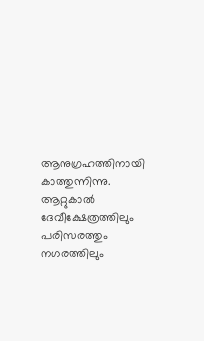ആനുഗ്രഹത്തിനായി കാത്തുന്നിന്നു. ആറ്റുകാൽ ദേവീക്ഷേത്രത്തിലും പരിസരത്തും നഗരത്തിലും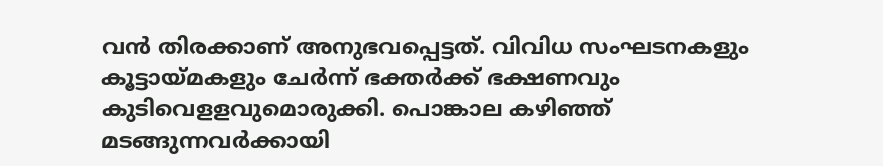വൻ തിരക്കാണ് അനുഭവപ്പെട്ടത്. വിവിധ സംഘടനകളും കൂട്ടായ്മകളും ചേർന്ന് ഭക്തർക്ക് ഭക്ഷണവും കുടിവെളളവുമൊരുക്കി. പൊങ്കാല കഴിഞ്ഞ് മടങ്ങുന്നവർക്കായി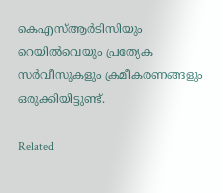കെഎസ്ആർടിസിയും റെയിൽവെയും പ്രത്യേക സർവീസുകളും ക്രമീകരണങ്ങളും ഒരുക്കിയിട്ടുണ്ട്.

Related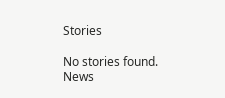Stories

No stories found.
News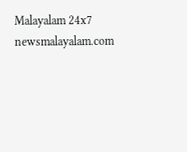Malayalam 24x7
newsmalayalam.com